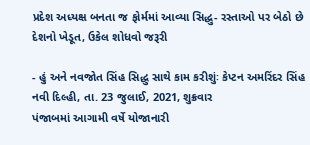પ્રદેશ અધ્યક્ષ બનતા જ ફોર્મમાં આવ્યા સિદ્ધુ- રસ્તાઓ પર બેઠો છે દેશનો ખેડૂત, ઉકેલ શોધવો જરૂરી

- હું અને નવજોત સિંહ સિદ્ધુ સાથે કામ કરીશુંઃ કેપ્ટન અમરિંદર સિંહ
નવી દિલ્હી, તા. 23 જુલાઈ, 2021, શુક્રવાર
પંજાબમાં આગામી વર્ષે યોજાનારી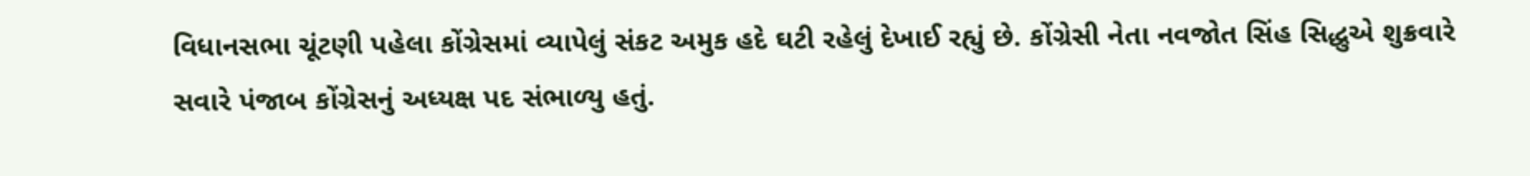વિધાનસભા ચૂંટણી પહેલા કોંગ્રેસમાં વ્યાપેલું સંકટ અમુક હદે ઘટી રહેલું દેખાઈ રહ્યું છે. કોંગ્રેસી નેતા નવજોત સિંહ સિદ્ધુએ શુક્રવારે સવારે પંજાબ કોંગ્રેસનું અધ્યક્ષ પદ સંભાળ્યુ હતું.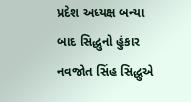પ્રદેશ અધ્યક્ષ બન્યા બાદ સિદ્ધુનો હુંકાર
નવજોત સિંહ સિદ્ધુએ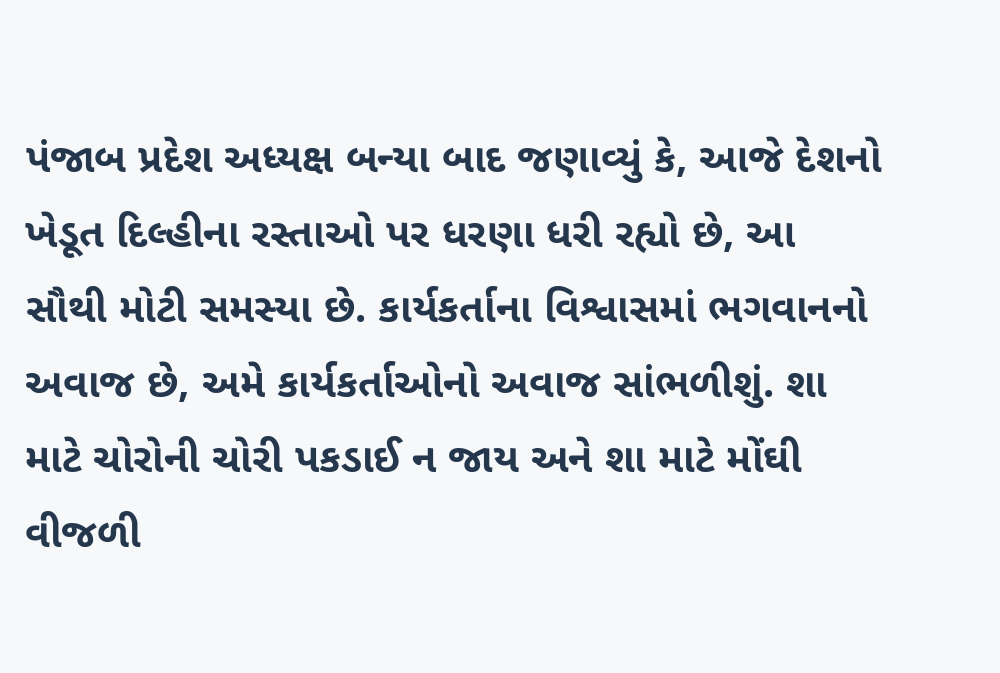પંજાબ પ્રદેશ અધ્યક્ષ બન્યા બાદ જણાવ્યું કે, આજે દેશનો ખેડૂત દિલ્હીના રસ્તાઓ પર ધરણા ધરી રહ્યો છે, આ સૌથી મોટી સમસ્યા છે. કાર્યકર્તાના વિશ્વાસમાં ભગવાનનો અવાજ છે, અમે કાર્યકર્તાઓનો અવાજ સાંભળીશું. શા માટે ચોરોની ચોરી પકડાઈ ન જાય અને શા માટે મોંઘી વીજળી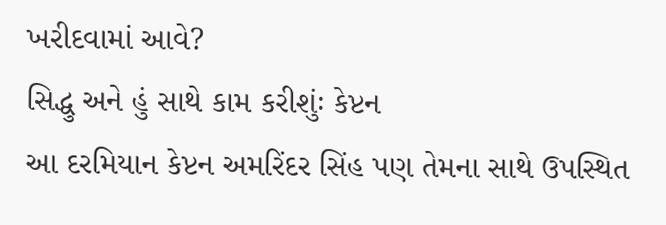ખરીદવામાં આવે?
સિદ્ધુ અને હું સાથે કામ કરીશુંઃ કેપ્ટન
આ દરમિયાન કેપ્ટન અમરિંદર સિંહ પણ તેમના સાથે ઉપસ્થિત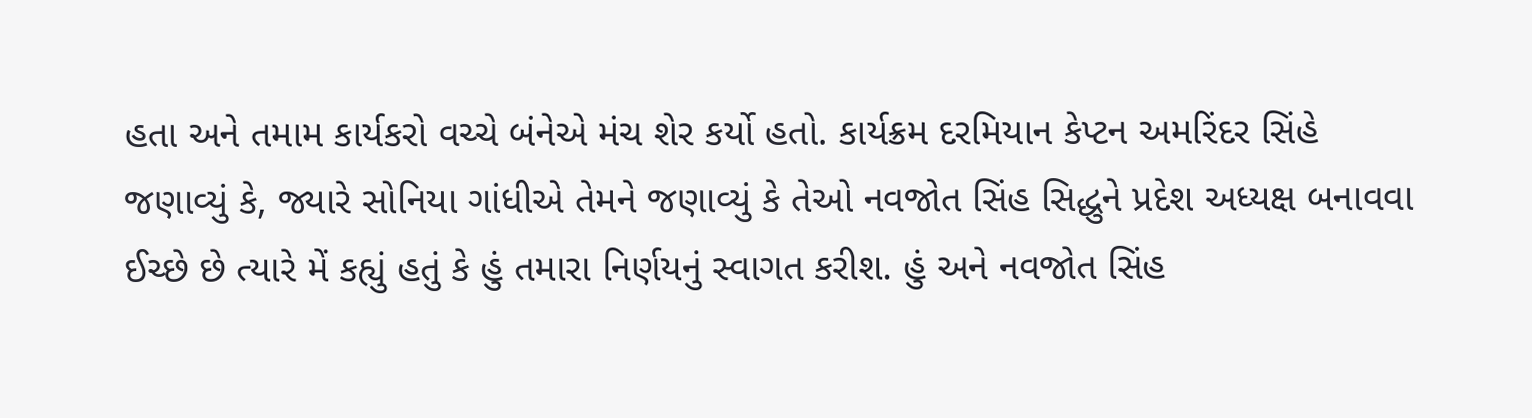હતા અને તમામ કાર્યકરો વચ્ચે બંનેએ મંચ શેર કર્યો હતો. કાર્યક્રમ દરમિયાન કેપ્ટન અમરિંદર સિંહે જણાવ્યું કે, જ્યારે સોનિયા ગાંધીએ તેમને જણાવ્યું કે તેઓ નવજોત સિંહ સિદ્ધુને પ્રદેશ અધ્યક્ષ બનાવવા ઈચ્છે છે ત્યારે મેં કહ્યું હતું કે હું તમારા નિર્ણયનું સ્વાગત કરીશ. હું અને નવજોત સિંહ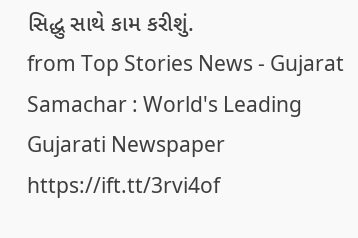સિદ્ધુ સાથે કામ કરીશું.
from Top Stories News - Gujarat Samachar : World's Leading Gujarati Newspaper https://ift.tt/3rvi4of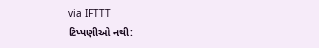via IFTTT
ટિપ્પણીઓ નથી: